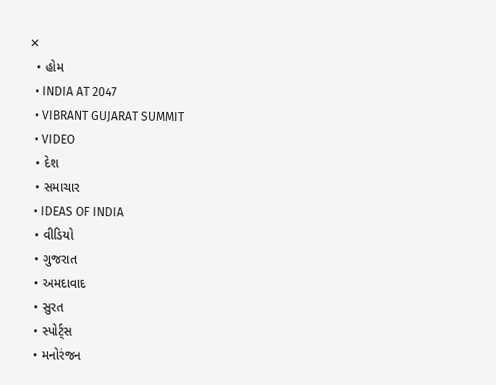✕
  • હોમ
  • INDIA AT 2047
  • VIBRANT GUJARAT SUMMIT
  • VIDEO
  • દેશ
  • સમાચાર
  • IDEAS OF INDIA
  • વીડિયો
  • ગુજરાત
  • અમદાવાદ
  • સુરત
  • સ્પોર્ટ્સ
  • મનોરંજન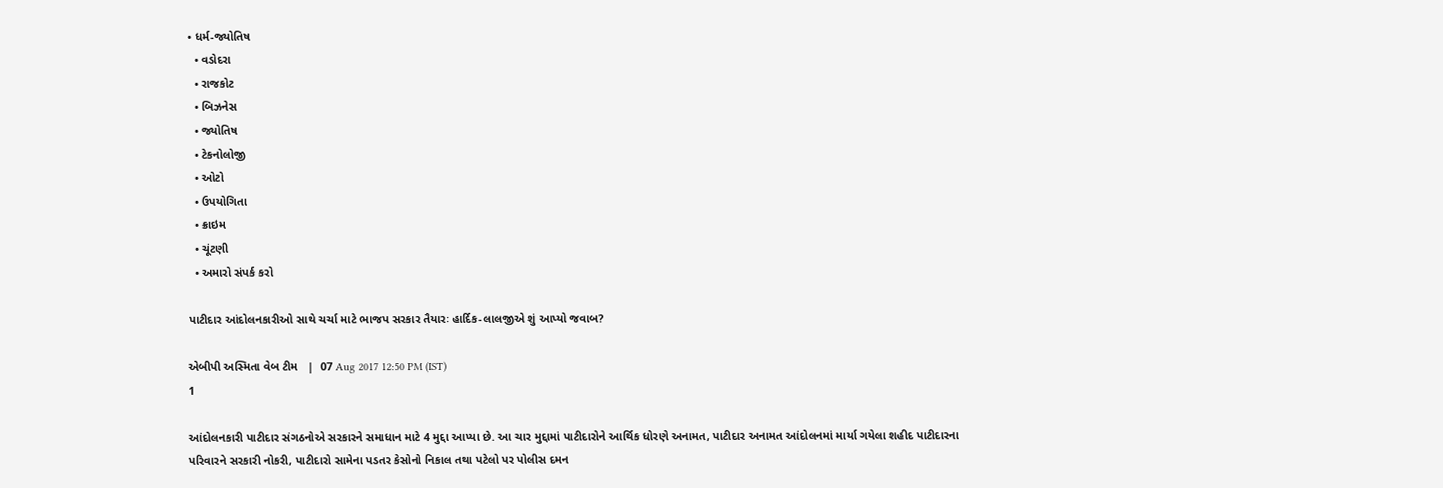• ધર્મ-જ્યોતિષ
  • વડોદરા
  • રાજકોટ
  • બિઝનેસ
  • જ્યોતિષ
  • ટેકનોલોજી
  • ઓટો
  • ઉપયોગિતા
  • ક્રાઇમ
  • ચૂંટણી
  • અમારો સંપર્ક કરો

પાટીદાર આંદોલનકારીઓ સાથે ચર્ચા માટે ભાજપ સરકાર તૈયારઃ હાર્દિક-લાલજીએ શું આપ્યો જવાબ?

એબીપી અસ્મિતા વેબ ટીમ   |  07 Aug 2017 12:50 PM (IST)
1

આંદોલનકારી પાટીદાર સંગઠનોએ સરકારને સમાધાન માટે 4 મુદ્દા આપ્યા છે. આ ચાર મુદ્દામાં પાટીદારોને આર્થિક ધોરણે અનામત, પાટીદાર અનામત આંદોલનમાં માર્યા ગયેલા શહીદ પાટીદારના પરિવારને સરકારી નોકરી, પાટીદારો સામેના પડતર કેસોનો નિકાલ તથા પટેલો પર પોલીસ દમન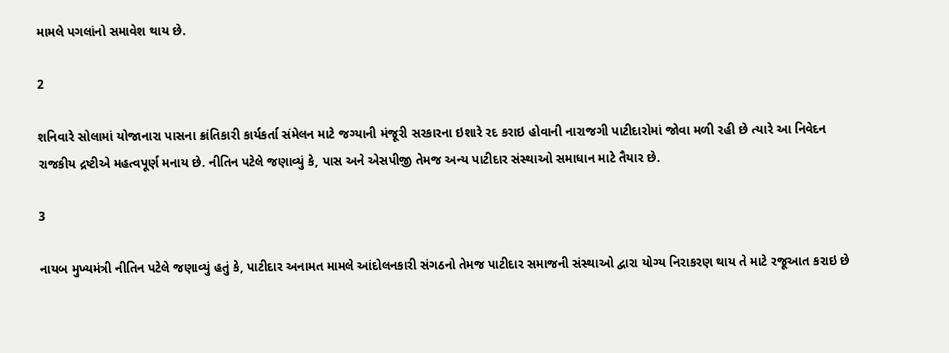મામલે પગલાંનો સમાવેશ થાય છે.

2

શનિવારે સોલામાં યોજાનારા પાસના ક્રાંતિકારી કાર્યકર્તા સંમેલન માટે જગ્યાની મંજૂરી સરકારના ઇશારે રદ કરાઇ હોવાની નારાજગી પાટીદારોમાં જોવા મળી રહી છે ત્યારે આ નિવેદન રાજકીય દ્રષ્ટીએ મહત્વપૂર્ણ મનાય છે. નીતિન પટેલે જણાવ્યું કે, પાસ અને એસપીજી તેમજ અન્ય પાટીદાર સંસ્થાઓ સમાધાન માટે તૈયાર છે.

3

નાયબ મુખ્યમંત્રી નીતિન પટેલે જણાવ્યું હતું કે, પાટીદાર અનામત મામલે આંદોલનકારી સંગઠનો તેમજ પાટીદાર સમાજની સંસ્થાઓ દ્વારા યોગ્ય નિરાકરણ થાય તે માટે રજૂઆત કરાઇ છે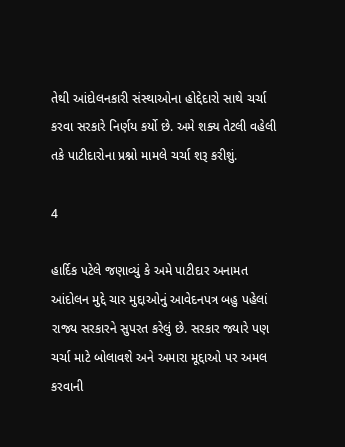તેથી આંદોલનકારી સંસ્થાઓના હોદ્દેદારો સાથે ચર્ચા કરવા સરકારે નિર્ણય કર્યો છે. અમે શક્ય તેટલી વહેલી તકે પાટીદારોના પ્રશ્નો મામલે ચર્ચા શરૂ કરીશું.

4

હાર્દિક પટેલે જણાવ્યું કે અમે પાટીદાર અનામત આંદોલન મુદ્દે ચાર મુદ્દાઓનું આવેદનપત્ર બહુ પહેલાં રાજ્ય સરકારને સુપરત કરેલું છે. સરકાર જ્યારે પણ ચર્ચા માટે બોલાવશે અને અમારા મૂદ્દાઓ પર અમલ કરવાની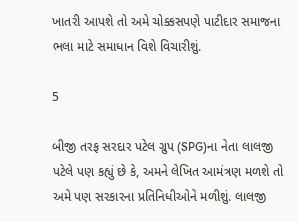ખાતરી આપશે તો અમે ચોક્કસપણે પાટીદાર સમાજના ભલા માટે સમાધાન વિશે વિચારીશું.

5

બીજી તરફ સરદાર પટેલ ગ્રુપ (SPG)ના નેતા લાલજી પટેલે પણ કહ્યું છે કે, અમને લેખિત આમંત્રણ મળશે તો અમે પણ સરકારના પ્રતિનિધીઓને મળીશું. લાલજી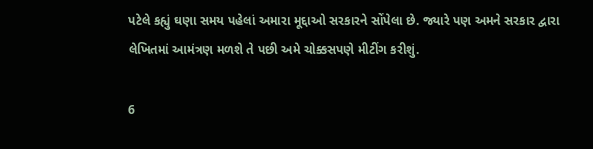પટેલે કહ્યું ઘણા સમય પહેલાં અમારા મૂદ્દાઓ સરકારને સોંપેલા છે. જ્યારે પણ અમને સરકાર દ્વારા લેખિતમાં આમંત્રણ મળશે તે પછી અમે ચોક્કસપણે મીટીંગ કરીશું.

6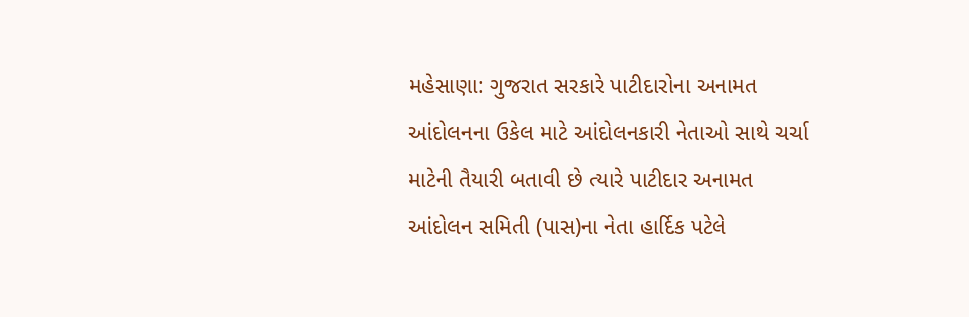મહેસાણા: ગુજરાત સરકારે પાટીદારોના અનામત આંદોલનના ઉકેલ માટે આંદોલનકારી નેતાઓ સાથે ચર્ચા માટેની તૈયારી બતાવી છે ત્યારે પાટીદાર અનામત આંદોલન સમિતી (પાસ)ના નેતા હાર્દિક પટેલે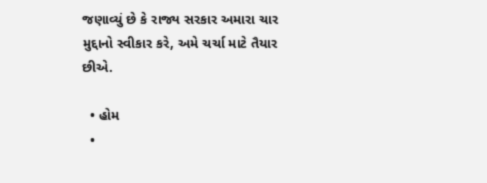જણાવ્યું છે કે રાજ્ય સરકાર અમારા ચાર મુદ્દાનો સ્વીકાર કરે, અમે ચર્ચા માટે તૈયાર છીએ.

  • હોમ
  •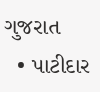ગુજરાત
  • પાટીદાર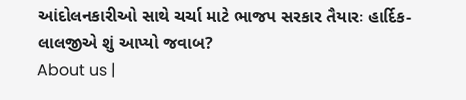આંદોલનકારીઓ સાથે ચર્ચા માટે ભાજપ સરકાર તૈયારઃ હાર્દિક-લાલજીએ શું આપ્યો જવાબ?
About us |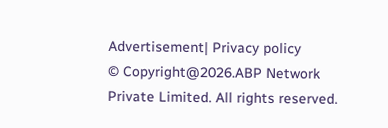Advertisement| Privacy policy
© Copyright@2026.ABP Network Private Limited. All rights reserved.